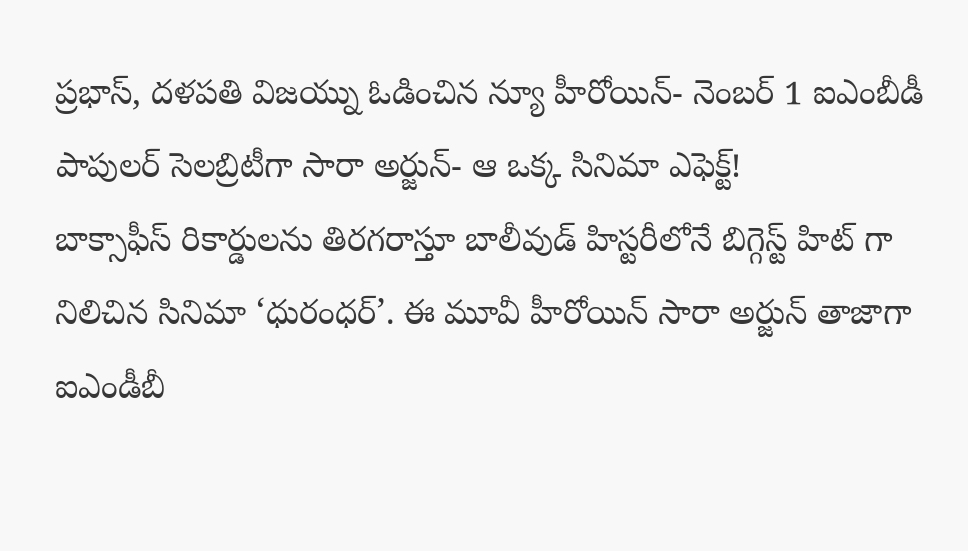ప్రభాస్, దళపతి విజయ్ను ఓడించిన న్యూ హీరోయిన్- నెంబర్ 1 ఐఎంబీడీ పాపులర్ సెలబ్రిటీగా సారా అర్జున్- ఆ ఒక్క సినిమా ఎఫెక్ట్!
బాక్సాఫీస్ రికార్డులను తిరగరాస్తూ బాలీవుడ్ హిస్టరీలోనే బిగ్గెస్ట్ హిట్ గా నిలిచిన సినిమా ‘ధురంధర్’. ఈ మూవీ హీరోయిన్ సారా అర్జున్ తాజాగా ఐఎండీబీ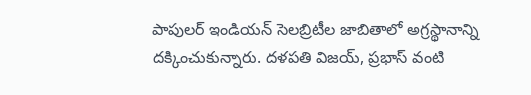పాపులర్ ఇండియన్ సెలబ్రిటీల జాబితాలో అగ్రస్థానాన్ని దక్కించుకున్నారు. దళపతి విజయ్, ప్రభాస్ వంటి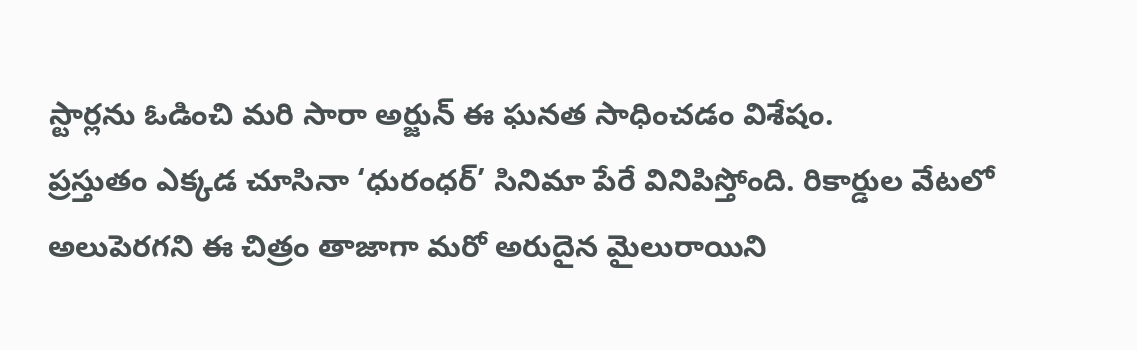స్టార్లను ఓడించి మరి సారా అర్జున్ ఈ ఘనత సాధించడం విశేషం.
ప్రస్తుతం ఎక్కడ చూసినా ‘ధురంధర్’ సినిమా పేరే వినిపిస్తోంది. రికార్డుల వేటలో అలుపెరగని ఈ చిత్రం తాజాగా మరో అరుదైన మైలురాయిని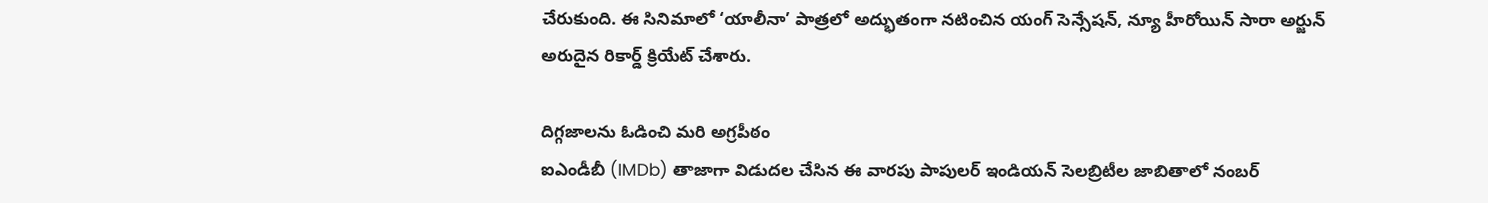చేరుకుంది. ఈ సినిమాలో ‘యాలీనా’ పాత్రలో అద్భుతంగా నటించిన యంగ్ సెన్సేషన్, న్యూ హీరోయిన్ సారా అర్జున్ అరుదైన రికార్డ్ క్రియేట్ చేశారు.

దిగ్గజాలను ఓడించి మరి అగ్రపీఠం
ఐఎండీబీ (IMDb) తాజాగా విడుదల చేసిన ఈ వారపు పాపులర్ ఇండియన్ సెలబ్రిటీల జాబితాలో నంబర్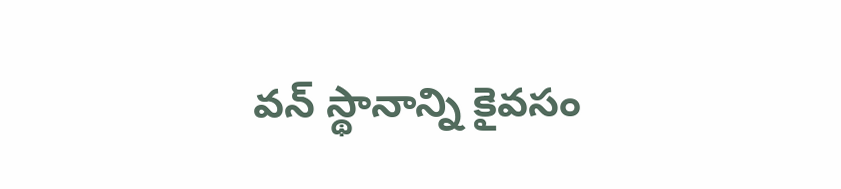వన్ స్థానాన్ని కైవసం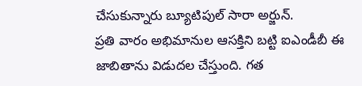చేసుకున్నారు బ్యూటిపుల్ సారా అర్జున్.
ప్రతి వారం అభిమానుల ఆసక్తిని బట్టి ఐఎండీబీ ఈ జాబితాను విడుదల చేస్తుంది. గత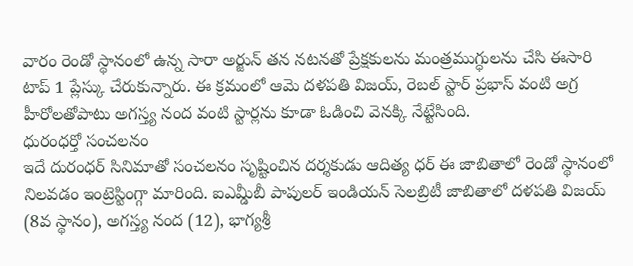వారం రెండో స్థానంలో ఉన్న సారా అర్జున్ తన నటనతో ప్రేక్షకులను మంత్రముగ్ధులను చేసి ఈసారి టాప్ 1 ప్లేస్కు చేరుకున్నారు. ఈ క్రమంలో ఆమె దళపతి విజయ్, రెబల్ స్టార్ ప్రభాస్ వంటి అగ్ర హీరోలతోపాటు అగస్త్య నంద వంటి స్టార్లను కూడా ఓడించి వెనక్కి నేట్టేసింది.
ధురంధర్తో సంచలనం
ఇదే దురంధర్ సినిమాతో సంచలనం సృష్టించిన దర్శకుడు ఆదిత్య ధర్ ఈ జాబితాలో రెండో స్థానంలో నిలవడం ఇంట్రెస్టింగ్గా మారింది. ఐఎమ్డీబీ పాపులర్ ఇండియన్ సెలబ్రిటీ జాబితాలో దళపతి విజయ్ (8వ స్థానం), అగస్త్య నంద (12), భాగ్యశ్రీ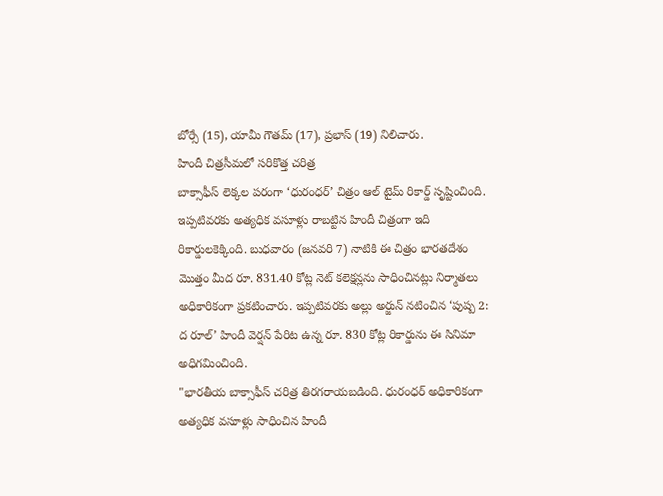బోర్సే (15), యామీ గౌతమ్ (17), ప్రభాస్ (19) నిలిచారు.
హిందీ చిత్రసీమలో సరికొత్త చరిత్ర
బాక్సాఫీస్ లెక్కల పరంగా ‘ధురంధర్’ చిత్రం ఆల్ టైమ్ రికార్డ్ సృష్టించింది. ఇప్పటివరకు అత్యధిక వసూళ్లు రాబట్టిన హిందీ చిత్రంగా ఇది రికార్డులకెక్కింది. బుధవారం (జనవరి 7) నాటికి ఈ చిత్రం భారతదేశం మొత్తం మీద రూ. 831.40 కోట్ల నెట్ కలెక్షన్లను సాధించినట్లు నిర్మాతలు అధికారికంగా ప్రకటించారు. ఇప్పటివరకు అల్లు అర్జున్ నటించిన ‘పుష్ప 2: ద రూల్’ హిందీ వెర్షన్ పేరిట ఉన్న రూ. 830 కోట్ల రికార్డును ఈ సినిమా అధిగమించింది.
"భారతీయ బాక్సాఫీస్ చరిత్ర తిరగరాయబడింది. ధురంధర్ అధికారికంగా అత్యధిక వసూళ్లు సాధించిన హిందీ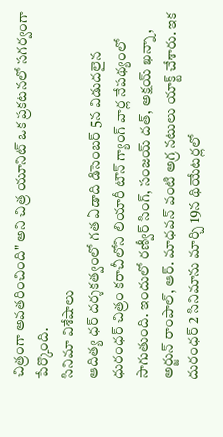చిత్రంగా అవతరించింది" అని చిత్ర యూనిట్ ఒక ప్రకటనలో సగర్వంగా పేర్కొంది.
సినిమా విశేషాలు
ఆదిత్య ధర్ దర్శకత్వంలో గత ఏడాది డిసెంబర్ 5న విడుదలైన ధురంధర్ చిత్రం కరాచీలోని లియారీ టౌన్ గ్యాంగ్ వార్ల నేపథ్యంలో సాగుతుంది. ఇందులో రణ్వీర్ సింగ్, సంజయ్ దత్, అక్షయ్ ఖన్నా, అర్జున్ రాంపాల్, ఆర్. మాధవన్ వంటి అగ్ర నటులు యాక్ట్ చేశారు. ఇక దురంధర్ 2 సినిమాను మార్చి 19న థియేటర్లలో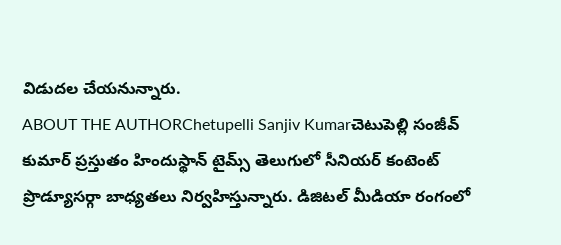విడుదల చేయనున్నారు.
ABOUT THE AUTHORChetupelli Sanjiv Kumarచెటుపెల్లి సంజీవ్ కుమార్ ప్రస్తుతం హిందుస్థాన్ టైమ్స్ తెలుగులో సీనియర్ కంటెంట్ ప్రొడ్యూసర్గా బాధ్యతలు నిర్వహిస్తున్నారు. డిజిటల్ మీడియా రంగంలో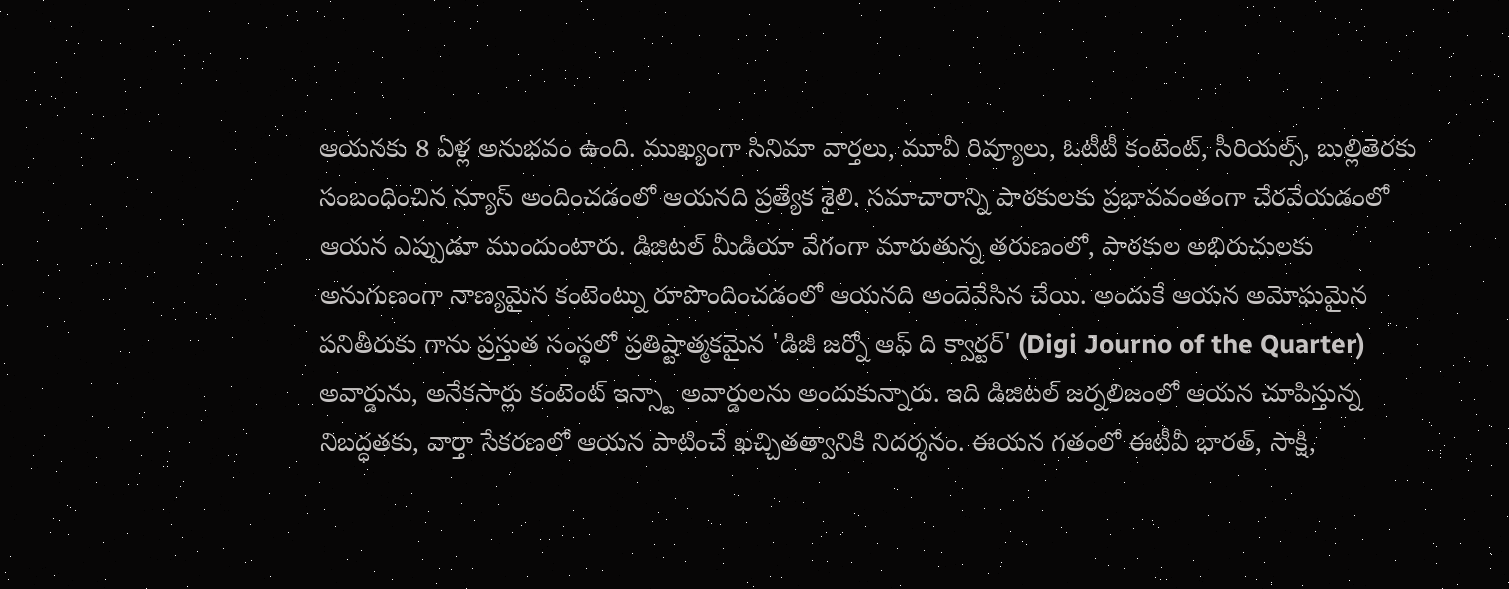ఆయనకు 8 ఏళ్ల అనుభవం ఉంది. ముఖ్యంగా సినిమా వార్తలు, మూవీ రివ్యూలు, ఓటీటీ కంటెంట్, సీరియల్స్, బుల్లితెరకు సంబంధించిన న్యూస్ అందించడంలో ఆయనది ప్రత్యేక శైలి. సమాచారాన్ని పాఠకులకు ప్రభావవంతంగా చేరవేయడంలో ఆయన ఎప్పుడూ ముందుంటారు. డిజిటల్ మీడియా వేగంగా మారుతున్న తరుణంలో, పాఠకుల అభిరుచులకు అనుగుణంగా నాణ్యమైన కంటెంట్ను రూపొందించడంలో ఆయనది అందెవేసిన చేయి. అందుకే ఆయన అమోఘమైన పనితీరుకు గాను ప్రస్తుత సంస్థలో ప్రతిష్టాత్మకమైన 'డిజీ జర్నో ఆఫ్ ది క్వార్టర్' (Digi Journo of the Quarter) అవార్డును, అనేకసార్లు కంటెంట్ ఇన్స్టా అవార్డులను అందుకున్నారు. ఇది డిజిటల్ జర్నలిజంలో ఆయన చూపిస్తున్న నిబద్ధతకు, వార్తా సేకరణలో ఆయన పాటించే ఖచ్చితత్వానికి నిదర్శనం. ఈయన గతంలో ఈటీవీ భారత్, సాక్షి,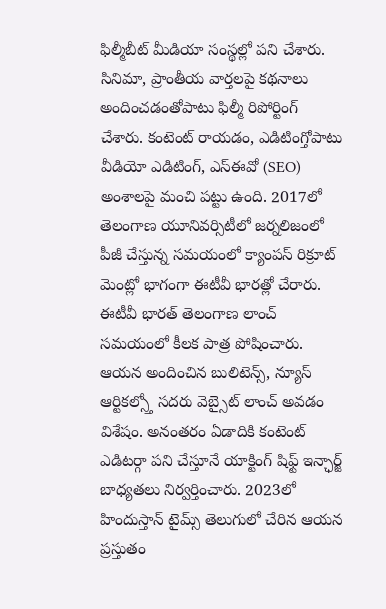ఫిల్మీబీట్ మీడియా సంస్థల్లో పని చేశారు. సినిమా, ప్రాంతీయ వార్తలపై కథనాలు అందించడంతోపాటు ఫిల్మీ రిపోర్టింగ్ చేశారు. కంటెంట్ రాయడం, ఎడిటింగ్తోపాటు వీడియో ఎడిటింగ్, ఎస్ఈవో (SEO) అంశాలపై మంచి పట్టు ఉంది. 2017లో తెలంగాణ యూనివర్సిటీలో జర్నలిజంలో పీజీ చేస్తున్న సమయంలో క్యాంపస్ రిక్రూట్ మెంట్లో భాగంగా ఈటీవీ భారత్లో చేరారు. ఈటీవీ భారత్ తెలంగాణ లాంచ్ సమయంలో కీలక పాత్ర పోషించారు. ఆయన అందించిన బులిటెన్స్, న్యూస్ ఆర్టికల్స్తో సదరు వెబ్సైట్ లాంచ్ అవడం విశేషం. అనంతరం ఏడాదికి కంటెంట్ ఎడిటర్గా పని చేస్తూనే యాక్టింగ్ షిఫ్ట్ ఇన్ఛార్జ్ బాధ్యతలు నిర్వర్తించారు. 2023లో హిందుస్తాన్ టైమ్స్ తెలుగులో చేరిన ఆయన ప్రస్తుతం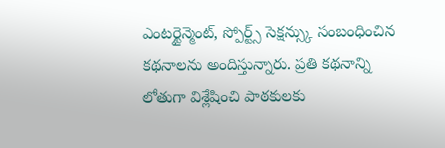ఎంటర్టైన్మెంట్, స్పోర్ట్స్ సెక్షన్స్కు సంబంధించిన కథనాలను అందిస్తున్నారు. ప్రతి కథనాన్ని లోతుగా విశ్లేషించి పాఠకులకు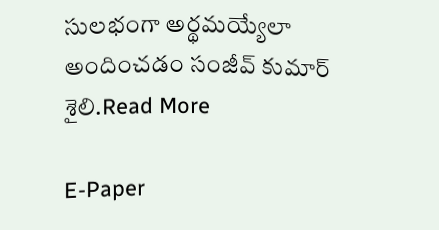సులభంగా అర్థమయ్యేలా అందించడం సంజీవ్ కుమార్ శైలి.Read More

E-Paper